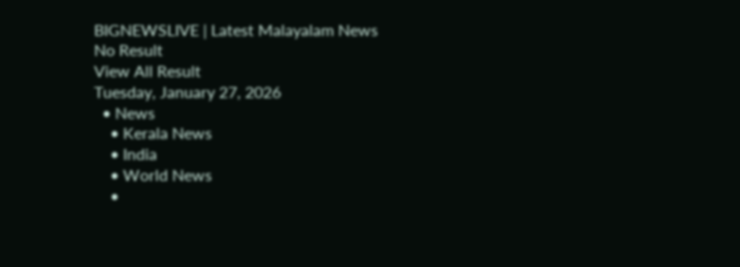BIGNEWSLIVE | Latest Malayalam News
No Result
View All Result
Tuesday, January 27, 2026
  • News
    • Kerala News
    • India
    • World News
    •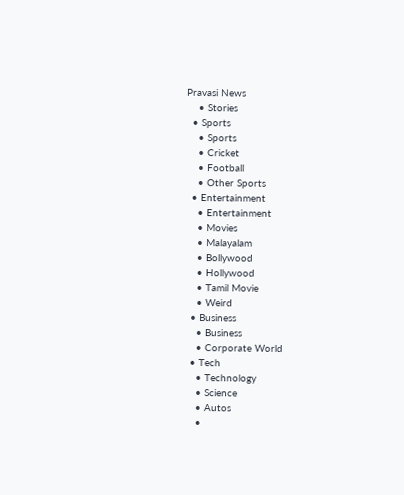Pravasi News
    • Stories
  • Sports
    • Sports
    • Cricket
    • Football
    • Other Sports
  • Entertainment
    • Entertainment
    • Movies
    • Malayalam
    • Bollywood
    • Hollywood
    • Tamil Movie
    • Weird
  • Business
    • Business
    • Corporate World
  • Tech
    • Technology
    • Science
    • Autos
    •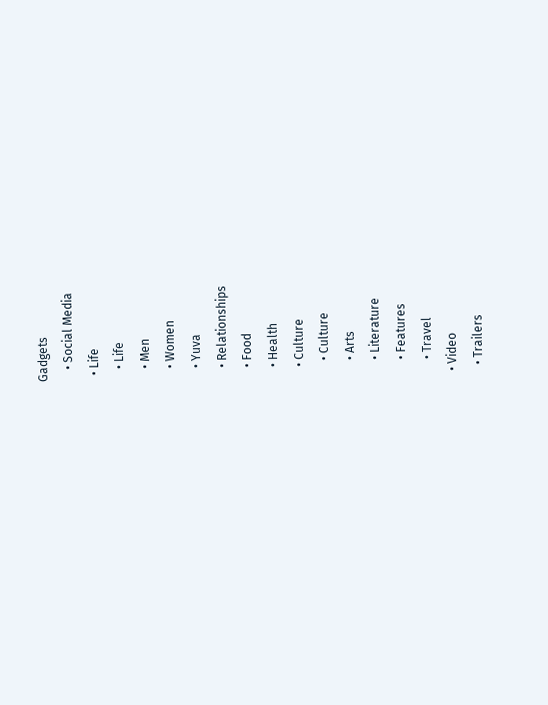Gadgets
    • Social Media
  • Life
    • Life
    • Men
    • Women
    • Yuva
    • Relationships
    • Food
    • Health
    • Culture
      • Culture
      • Arts
      • Literature
      • Features
      • Travel
  • Video
    • Trailers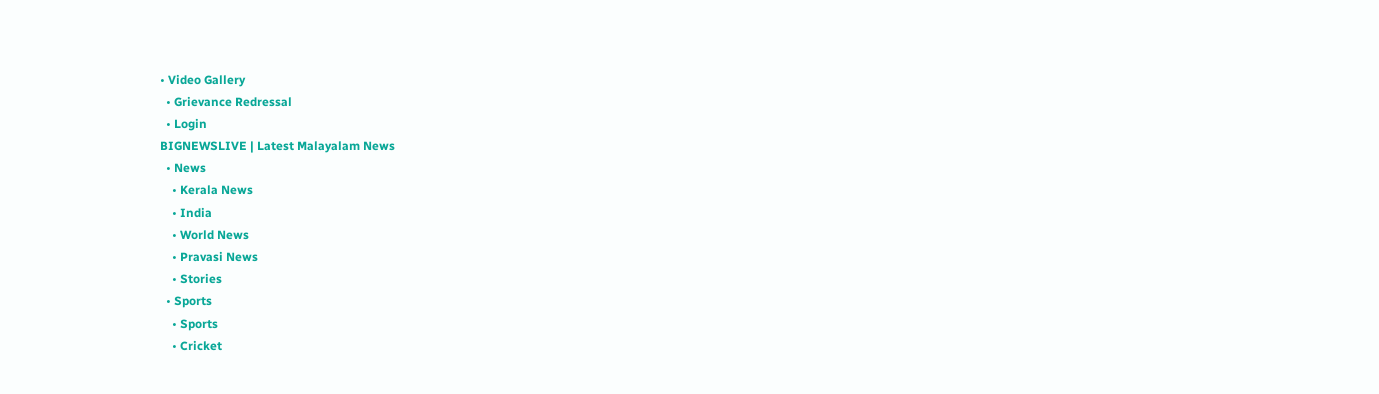• Video Gallery
  • Grievance Redressal
  • Login
BIGNEWSLIVE | Latest Malayalam News
  • News
    • Kerala News
    • India
    • World News
    • Pravasi News
    • Stories
  • Sports
    • Sports
    • Cricket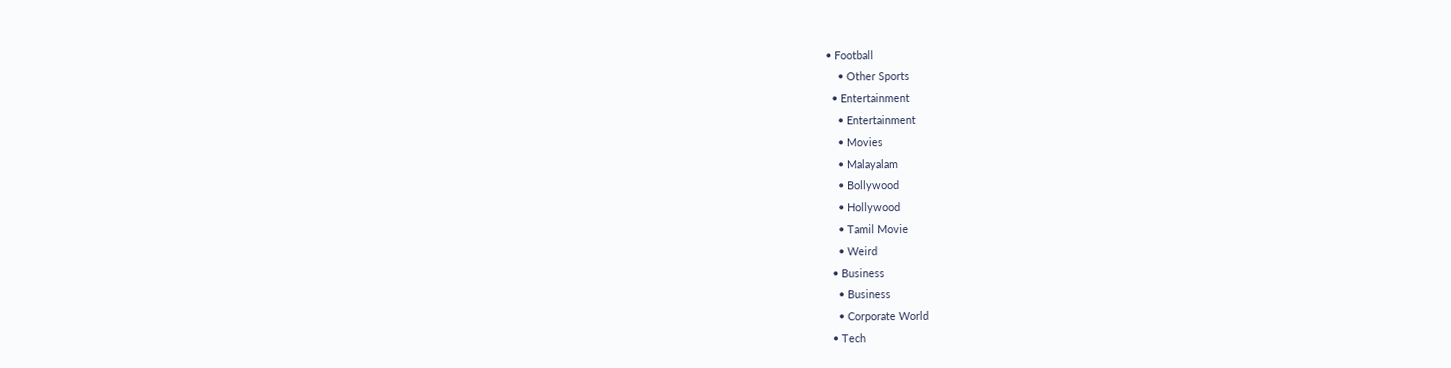• Football
    • Other Sports
  • Entertainment
    • Entertainment
    • Movies
    • Malayalam
    • Bollywood
    • Hollywood
    • Tamil Movie
    • Weird
  • Business
    • Business
    • Corporate World
  • Tech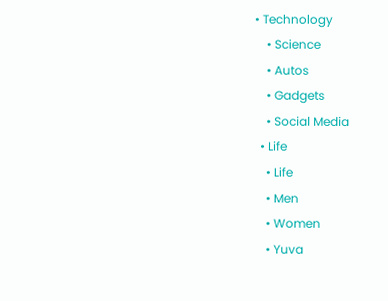• Technology
    • Science
    • Autos
    • Gadgets
    • Social Media
  • Life
    • Life
    • Men
    • Women
    • Yuva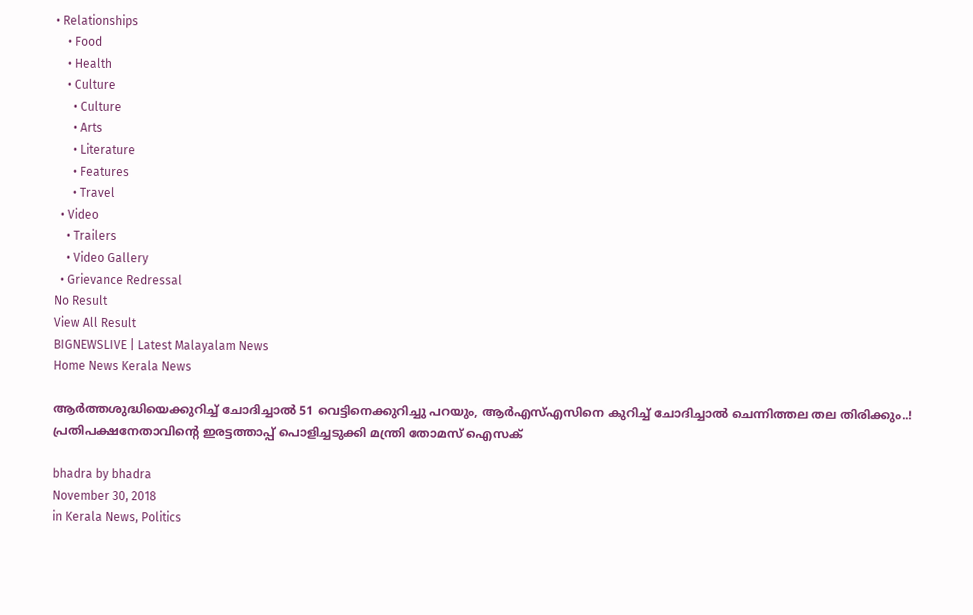• Relationships
    • Food
    • Health
    • Culture
      • Culture
      • Arts
      • Literature
      • Features
      • Travel
  • Video
    • Trailers
    • Video Gallery
  • Grievance Redressal
No Result
View All Result
BIGNEWSLIVE | Latest Malayalam News
Home News Kerala News

ആര്‍ത്തശുദ്ധിയെക്കുറിച്ച് ചോദിച്ചാല്‍ 51 വെട്ടിനെക്കുറിച്ചു പറയും, ആര്‍എസ്എസിനെ കുറിച്ച് ചോദിച്ചാല്‍ ചെന്നിത്തല തല തിരിക്കും..! പ്രതിപക്ഷനേതാവിന്റെ ഇരട്ടത്താപ്പ് പൊളിച്ചടുക്കി മന്ത്രി തോമസ് ഐസക്

bhadra by bhadra
November 30, 2018
in Kerala News, Politics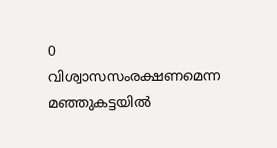0
വിശ്വാസസംരക്ഷണമെന്ന മഞ്ഞുകട്ടയില്‍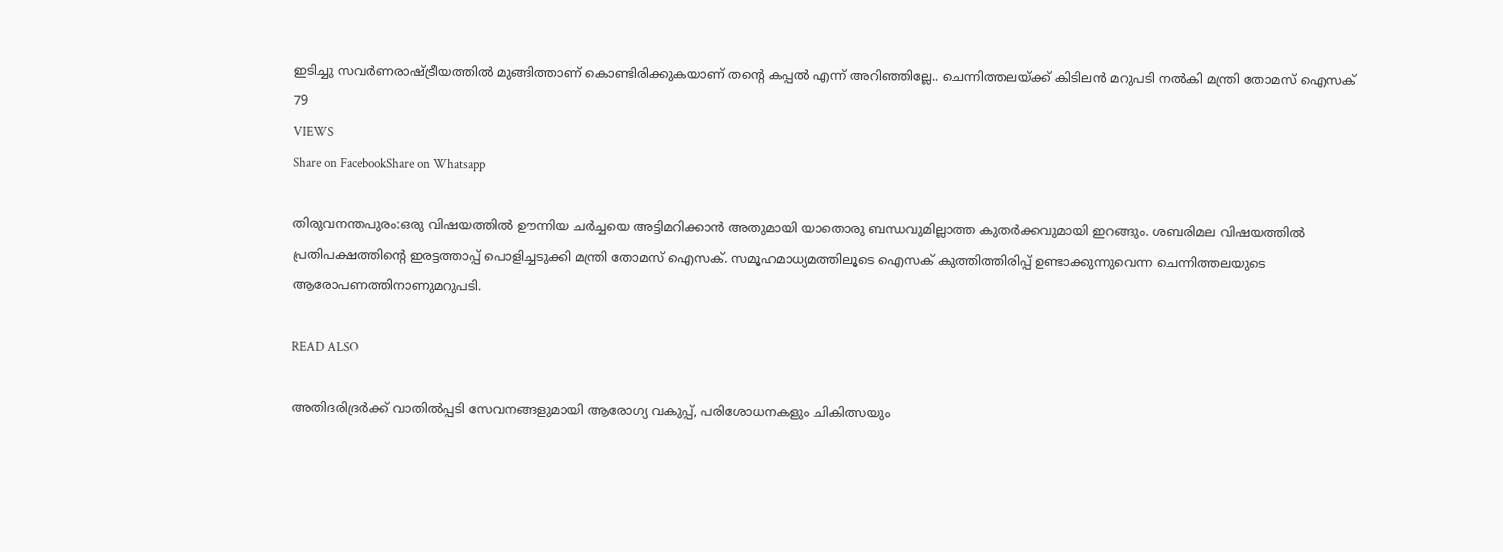ഇടിച്ചു സവര്‍ണരാഷ്ട്രീയത്തില്‍ മുങ്ങിത്താണ് കൊണ്ടിരിക്കുകയാണ് തന്റെ കപ്പല്‍ എന്ന് അറിഞ്ഞില്ലേ.. ചെന്നിത്തലയ്ക്ക് കിടിലന്‍ മറുപടി നല്‍കി മന്ത്രി തോമസ് ഐസക്
79
VIEWS
Share on FacebookShare on Whatsapp

തിരുവനന്തപുരം:ഒരു വിഷയത്തില്‍ ഊന്നിയ ചര്‍ച്ചയെ അട്ടിമറിക്കാന്‍ അതുമായി യാതൊരു ബന്ധവുമില്ലാത്ത കുതര്‍ക്കവുമായി ഇറങ്ങും. ശബരിമല വിഷയത്തില്‍ പ്രതിപക്ഷത്തിന്റെ ഇരട്ടത്താപ്പ് പൊളിച്ചടുക്കി മന്ത്രി തോമസ് ഐസക്. സമൂഹമാധ്യമത്തിലൂടെ ഐസക് കുത്തിത്തിരിപ്പ് ഉണ്ടാക്കുന്നുവെന്ന ചെന്നിത്തലയുടെ ആരോപണത്തിനാണുമറുപടി.

READ ALSO

അതിദരിദ്രര്‍ക്ക് വാതില്‍പ്പടി സേവനങ്ങളുമായി ആരോഗ്യ വകുപ്പ്, പരിശോധനകളും ചികിത്സയും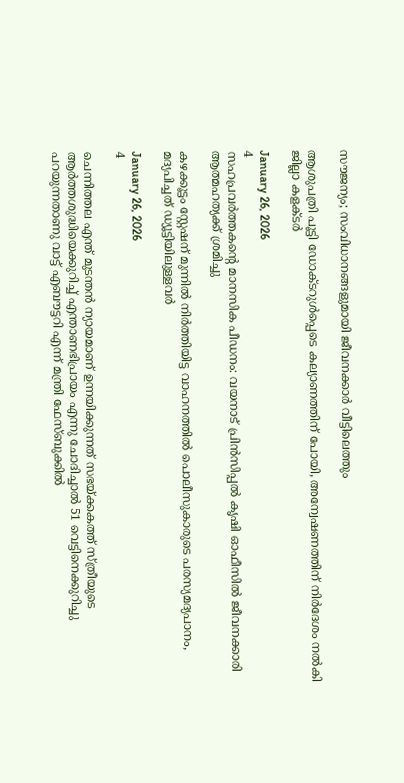സൗജന്യം; സംവിധാനങ്ങളുമായി ജീവനക്കാര്‍ വീട്ടിലെത്തും

ആശുപത്രി പൂട്ടി ഡോക്ടറുള്‍പ്പെടെ കല്യാണത്തിന് പോയി, അന്വേഷണത്തിന് നിര്‍ദേശം നല്‍കി ജില്ലാ കളക്ടര്‍

January 26, 2026
4
സഹപ്രവർത്തകൻ്റെ മാനസിക പീഡനം: വയനാട് പ്രിൻസിപ്പൽ കൃഷി ഓഫീസിൽ ജീവനക്കാരി ആത്മഹത്യക്ക് ശ്രമിച്ചു

കഴക്കൂട്ടം സ്റ്റേഷന് മുന്നിൽ നിർത്തിയിട്ട വാഹനത്തിൽ പൊലീസുകാരുടെ പരസ്യമദ്യപാനം, മദ്യപിച്ചത് ഡ്യൂട്ടിയിലുള്ളവർ

January 26, 2026
4

ചെന്നിത്തല എന്ത് മുടന്തന്‍ ന്യായമാണ് ഉന്നയിക്കുന്നത് സഭയ്ക്കകത്ത് സ്ത്രീയുടെ ആര്‍ത്തശുദ്ധിയെക്കുറിച്ച് എന്താണഭിപ്രായം എന്നു ചോദിച്ചാല്‍ 51 വെട്ടിനെക്കുറിച്ചു പറയുന്നതാണു വാട്ട് എബൗട്ടറി എന്ന് മന്ത്രി ഫേസ്ബുക്കില്‍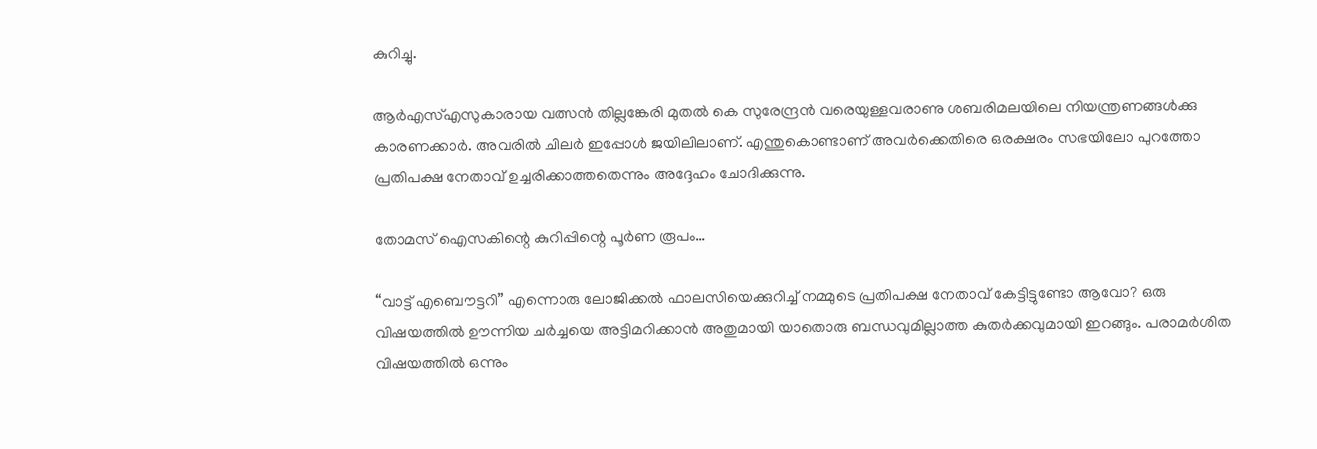കുറിച്ചു.

ആര്‍എസ്എസുകാരായ വത്സന്‍ തില്ലങ്കേരി മുതല്‍ കെ സുരേന്ദ്രന്‍ വരെയുള്ളവരാണു ശബരിമലയിലെ നിയന്ത്രണങ്ങള്‍ക്കു കാരണക്കാര്‍. അവരില്‍ ചിലര്‍ ഇപ്പോള്‍ ജയിലിലാണ്. എന്തുകൊണ്ടാണ് അവര്‍ക്കെതിരെ ഒരക്ഷരം സഭയിലോ പുറത്തോ പ്രതിപക്ഷ നേതാവ് ഉച്ചരിക്കാത്തതെന്നും അദ്ദേഹം ചോദിക്കുന്നു.

തോമസ് ഐസകിന്റെ കുറിപ്പിന്റെ പൂര്‍ണ രൂപം…

“വാട്ട് എബൌട്ടറി” എന്നൊരു ലോജിക്കൽ ഫാലസിയെക്കുറിച്ച് നമ്മുടെ പ്രതിപക്ഷ നേതാവ് കേട്ടിട്ടുണ്ടോ ആവോ? ഒരു വിഷയത്തിൽ ഊന്നിയ ചർച്ചയെ അട്ടിമറിക്കാൻ അതുമായി യാതൊരു ബന്ധവുമില്ലാത്ത കുതർക്കവുമായി ഇറങ്ങും. പരാമർശിത വിഷയത്തിൽ ഒന്നും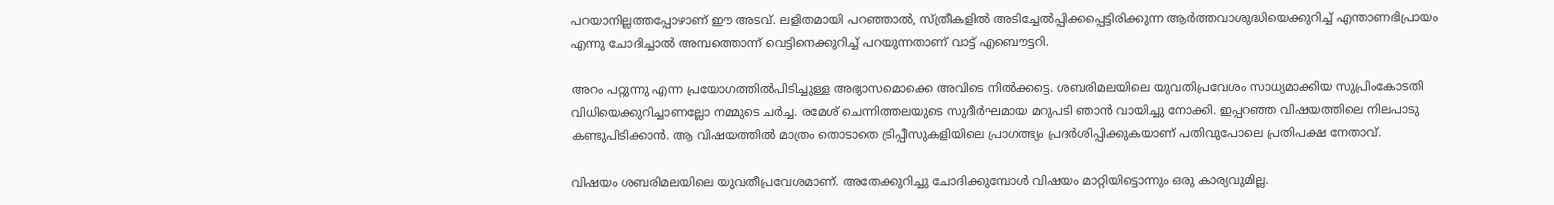പറയാനില്ലത്തപ്പോഴാണ് ഈ അടവ്. ലളിതമായി പറഞ്ഞാൽ, സ്ത്രീകളിൽ അടിച്ചേൽപ്പിക്കപ്പെട്ടിരിക്കുന്ന ആർത്തവാശുദ്ധിയെക്കുറിച്ച് എന്താണഭിപ്രായം എന്നു ചോദിച്ചാൽ അമ്പത്തൊന്ന് വെട്ടിനെക്കുറിച്ച് പറയുന്നതാണ് വാട്ട് എബൌട്ടറി.

അറം പറ്റുന്നു എന്ന പ്രയോഗത്തിൽപിടിച്ചുള്ള അഭ്യാസമൊക്കെ അവിടെ നിൽക്കട്ടെ. ശബരിമലയിലെ യുവതിപ്രവേശം സാധ്യമാക്കിയ സുപ്രിംകോടതി വിധിയെക്കുറിച്ചാണല്ലോ നമ്മുടെ ചർച്ച. രമേശ് ചെന്നിത്തലയുടെ സുദീർഘമായ മറുപടി ഞാൻ വായിച്ചു നോക്കി. ഇപ്പറഞ്ഞ വിഷയത്തിലെ നിലപാടു കണ്ടുപിടിക്കാൻ. ആ വിഷയത്തിൽ മാത്രം തൊടാതെ ട്രിപ്പീസുകളിയിലെ പ്രാഗത്ഭ്യം പ്രദർശിപ്പിക്കുകയാണ് പതിവുപോലെ പ്രതിപക്ഷ നേതാവ്.

വിഷയം ശബരിമലയിലെ യുവതീപ്രവേശമാണ്. അതേക്കുറിച്ചു ചോദിക്കുമ്പോൾ വിഷയം മാറ്റിയിട്ടൊന്നും ഒരു കാര്യവുമില്ല.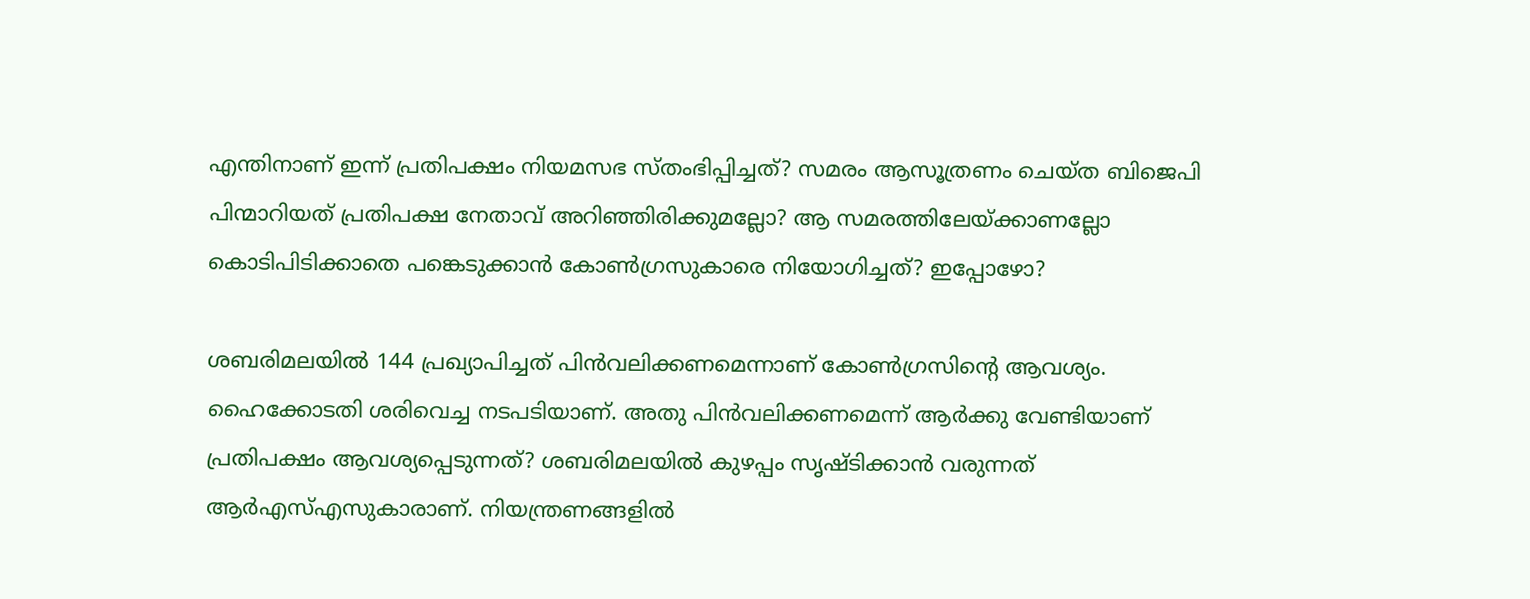എന്തിനാണ് ഇന്ന് പ്രതിപക്ഷം നിയമസഭ സ്തംഭിപ്പിച്ചത്? സമരം ആസൂത്രണം ചെയ്ത ബിജെപി പിന്മാറിയത് പ്രതിപക്ഷ നേതാവ് അറിഞ്ഞിരിക്കുമല്ലോ? ആ സമരത്തിലേയ്ക്കാണല്ലോ കൊടിപിടിക്കാതെ പങ്കെടുക്കാൻ കോൺഗ്രസുകാരെ നിയോഗിച്ചത്? ഇപ്പോഴോ?

ശബരിമലയിൽ 144 പ്രഖ്യാപിച്ചത് പിൻവലിക്കണമെന്നാണ് കോൺഗ്രസിന്റെ ആവശ്യം. ഹൈക്കോടതി ശരിവെച്ച നടപടിയാണ്. അതു പിൻവലിക്കണമെന്ന് ആർക്കു വേണ്ടിയാണ് പ്രതിപക്ഷം ആവശ്യപ്പെടുന്നത്? ശബരിമലയിൽ കുഴപ്പം സൃഷ്ടിക്കാൻ വരുന്നത് ആർഎസ്എസുകാരാണ്. നിയന്ത്രണങ്ങളിൽ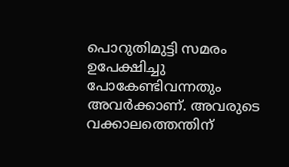പൊറുതിമുട്ടി സമരം ഉപേക്ഷിച്ചു പോകേണ്ടിവന്നതും അവർക്കാണ്. അവരുടെ വക്കാലത്തെന്തിന്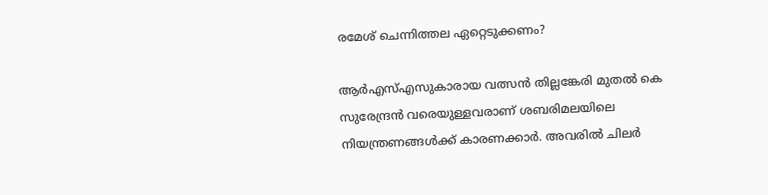രമേശ് ചെന്നിത്തല ഏറ്റെടുക്കണം?

ആർഎസ്എസുകാരായ വത്സൻ തില്ലങ്കേരി മുതൽ കെ സുരേന്ദ്രൻ വരെയുള്ളവരാണ് ശബരിമലയിലെ നിയന്ത്രണങ്ങൾക്ക് കാരണക്കാർ. അവരിൽ ചിലർ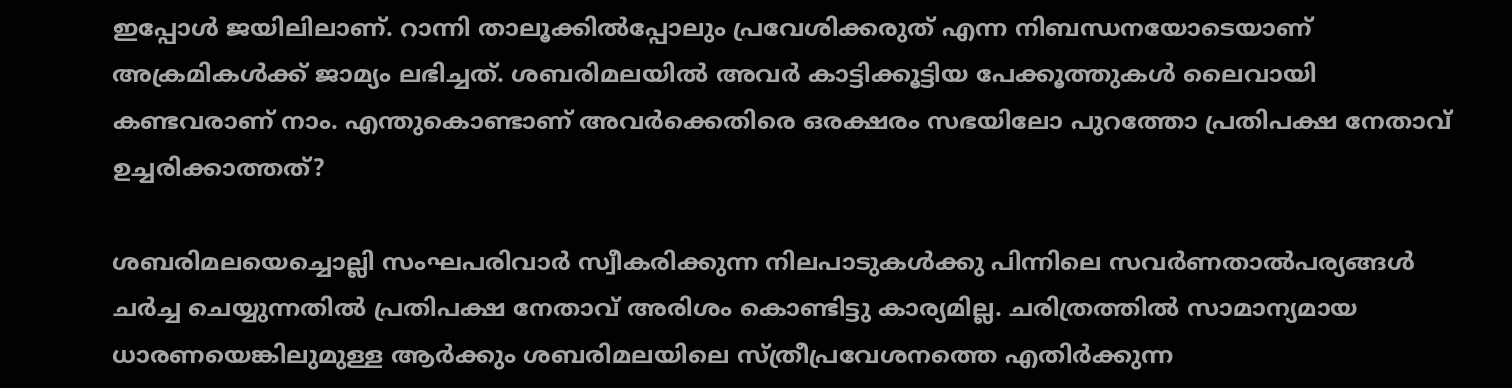ഇപ്പോൾ ജയിലിലാണ്. റാന്നി താലൂക്കിൽപ്പോലും പ്രവേശിക്കരുത് എന്ന നിബന്ധനയോടെയാണ് അക്രമികൾക്ക് ജാമ്യം ലഭിച്ചത്. ശബരിമലയിൽ അവർ കാട്ടിക്കൂട്ടിയ പേക്കൂത്തുകൾ ലൈവായി കണ്ടവരാണ് നാം. എന്തുകൊണ്ടാണ് അവർക്കെതിരെ ഒരക്ഷരം സഭയിലോ പുറത്തോ പ്രതിപക്ഷ നേതാവ് ഉച്ചരിക്കാത്തത്?

ശബരിമലയെച്ചൊല്ലി സംഘപരിവാർ സ്വീകരിക്കുന്ന നിലപാടുകൾക്കു പിന്നിലെ സവർണതാൽപര്യങ്ങൾ ചർച്ച ചെയ്യുന്നതിൽ പ്രതിപക്ഷ നേതാവ് അരിശം കൊണ്ടിട്ടു കാര്യമില്ല. ചരിത്രത്തിൽ സാമാന്യമായ ധാരണയെങ്കിലുമുള്ള ആർക്കും ശബരിമലയിലെ സ്ത്രീപ്രവേശനത്തെ എതിർക്കുന്ന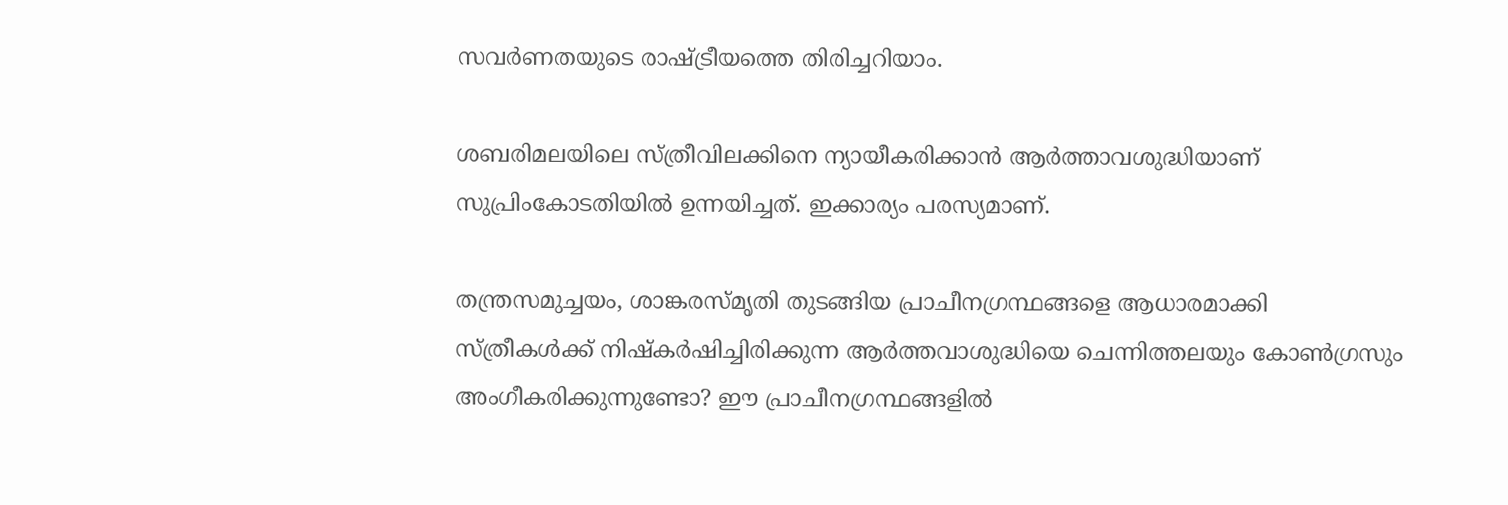സവർണതയുടെ രാഷ്ട്രീയത്തെ തിരിച്ചറിയാം.

ശബരിമലയിലെ സ്ത്രീവിലക്കിനെ ന്യായീകരിക്കാൻ ആർത്താവശുദ്ധിയാണ് സുപ്രിംകോടതിയിൽ ഉന്നയിച്ചത്. ഇക്കാര്യം പരസ്യമാണ്.

തന്ത്രസമുച്ചയം, ശാങ്കരസ്മൃതി തുടങ്ങിയ പ്രാചീനഗ്രന്ഥങ്ങളെ ആധാരമാക്കി സ്ത്രീകൾക്ക് നിഷ്കർഷിച്ചിരിക്കുന്ന ആർത്തവാശുദ്ധിയെ ചെന്നിത്തലയും കോൺഗ്രസും അംഗീകരിക്കുന്നുണ്ടോ? ഈ പ്രാചീനഗ്രന്ഥങ്ങളിൽ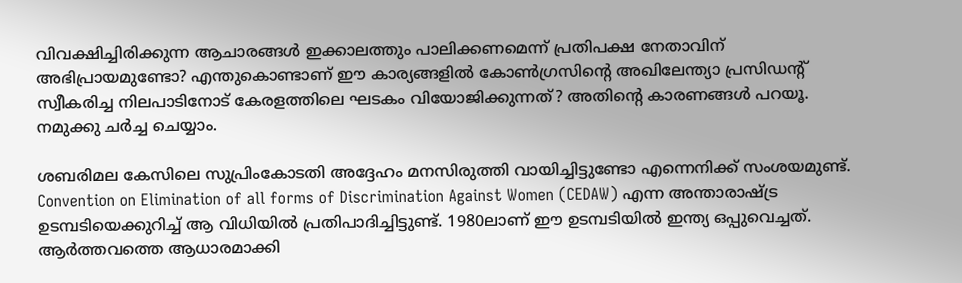വിവക്ഷിച്ചിരിക്കുന്ന ആചാരങ്ങൾ ഇക്കാലത്തും പാലിക്കണമെന്ന് പ്രതിപക്ഷ നേതാവിന് അഭിപ്രായമുണ്ടോ? എന്തുകൊണ്ടാണ് ഈ കാര്യങ്ങളിൽ കോൺഗ്രസിന്റെ അഖിലേന്ത്യാ പ്രസിഡൻ്റ് സ്വീകരിച്ച നിലപാടിനോട് കേരളത്തിലെ ഘടകം വിയോജിക്കുന്നത്? അതിന്റെ കാരണങ്ങൾ പറയൂ. നമുക്കു ചർച്ച ചെയ്യാം.

ശബരിമല കേസിലെ സുപ്രിംകോടതി അദ്ദേഹം മനസിരുത്തി വായിച്ചിട്ടുണ്ടോ എന്നെനിക്ക് സംശയമുണ്ട്. Convention on Elimination of all forms of Discrimination Against Women (CEDAW) എന്ന അന്താരാഷ്ട്ര ഉടമ്പടിയെക്കുറിച്ച് ആ വിധിയിൽ പ്രതിപാദിച്ചിട്ടുണ്ട്. 1980ലാണ് ഈ ഉടമ്പടിയിൽ ഇന്ത്യ ഒപ്പുവെച്ചത്. ആർത്തവത്തെ ആധാരമാക്കി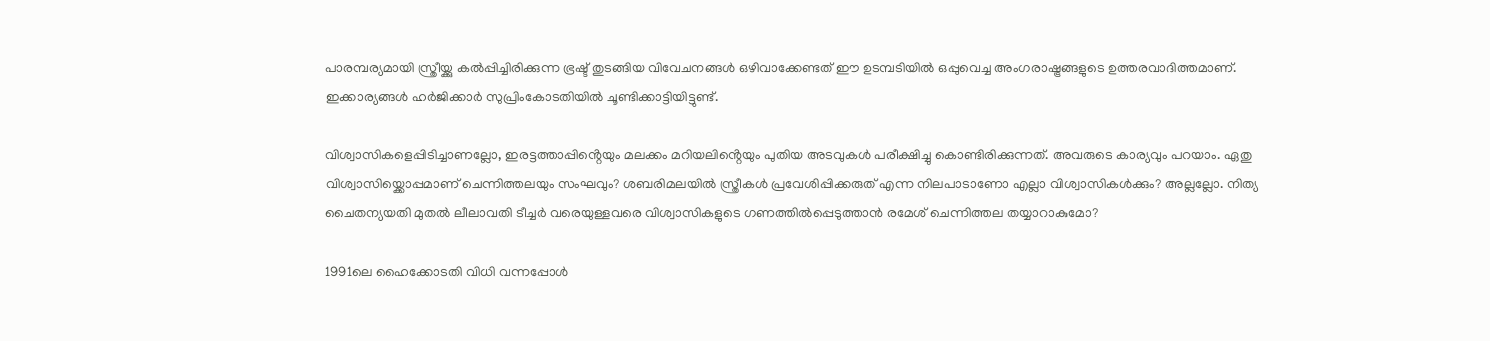പാരമ്പര്യമായി സ്ത്രീയ്ക്കു കൽപ്പിച്ചിരിക്കുന്ന ഭ്രഷ്ട് തുടങ്ങിയ വിവേചനങ്ങൾ ഒഴിവാക്കേണ്ടത് ഈ ഉടമ്പടിയിൽ ഒപ്പുവെച്ച അംഗരാഷ്ട്രങ്ങളുടെ ഉത്തരവാദിത്തമാണ്. ഇക്കാര്യങ്ങൾ ഹർജിക്കാർ സുപ്രിംകോടതിയിൽ ചൂണ്ടിക്കാട്ടിയിട്ടുണ്ട്.

വിശ്വാസികളെപ്പിടിച്ചാണല്ലോ, ഇരട്ടത്താപ്പിൻ്റെയും മലക്കം മറിയലിൻ്റെയും പുതിയ അടവുകൾ പരീക്ഷിച്ചു കൊണ്ടിരിക്കുന്നത്. അവരുടെ കാര്യവും പറയാം. ഏതു വിശ്വാസിയ്ക്കൊപ്പമാണ് ചെന്നിത്തലയും സംഘവും? ശബരിമലയിൽ സ്ത്രീകൾ പ്രവേശിപ്പിക്കരുത് എന്ന നിലപാടാണോ എല്ലാ വിശ്വാസികൾക്കും? അല്ലല്ലോ. നിത്യ ചൈതന്യയതി മുതൽ ലീലാവതി ടീച്ചർ വരെയുള്ളവരെ വിശ്വാസികളുടെ ഗണത്തിൽപ്പെടുത്താൻ രമേശ് ചെന്നിത്തല തയ്യാറാകുമോ?

1991ലെ ഹൈക്കോടതി വിധി വന്നപ്പോൾ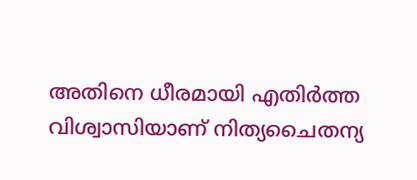അതിനെ ധീരമായി എതിർത്ത വിശ്വാസിയാണ് നിത്യചൈതന്യ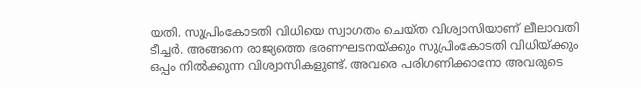യതി. സുപ്രിംകോടതി വിധിയെ സ്വാഗതം ചെയ്ത വിശ്വാസിയാണ് ലീലാവതി ടീച്ചർ. അങ്ങനെ രാജ്യത്തെ ഭരണഘടനയ്ക്കും സുപ്രിംകോടതി വിധിയ്ക്കും ഒപ്പം നിൽക്കുന്ന വിശ്വാസികളുണ്ട്. അവരെ പരിഗണിക്കാനോ അവരുടെ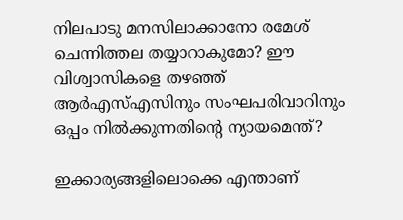നിലപാടു മനസിലാക്കാനോ രമേശ് ചെന്നിത്തല തയ്യാറാകുമോ? ഈ വിശ്വാസികളെ തഴഞ്ഞ് ആർഎസ്എസിനും സംഘപരിവാറിനും ഒപ്പം നിൽക്കുന്നതിന്റെ ന്യായമെന്ത്?

ഇക്കാര്യങ്ങളിലൊക്കെ എന്താണ്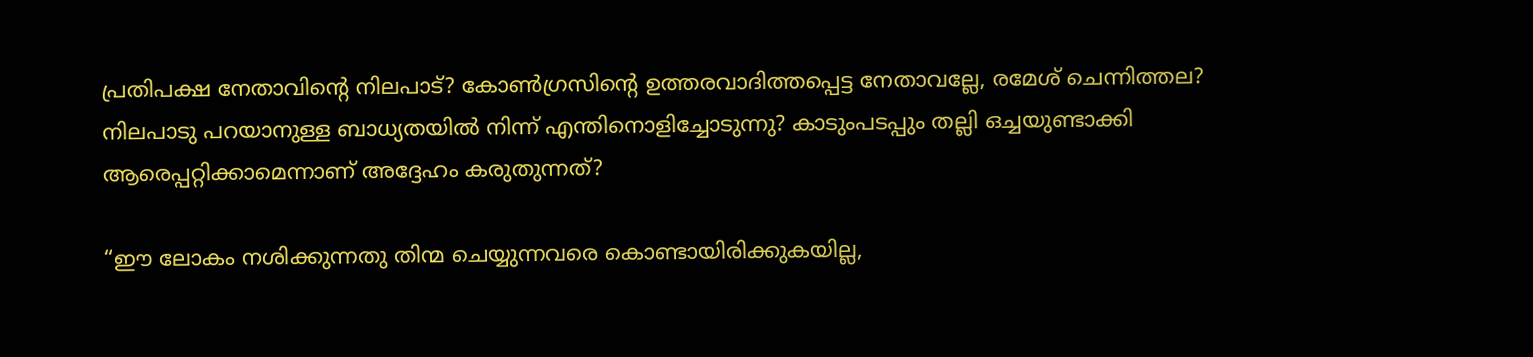പ്രതിപക്ഷ നേതാവിന്റെ നിലപാട്? കോൺഗ്രസിന്റെ ഉത്തരവാദിത്തപ്പെട്ട നേതാവല്ലേ, രമേശ് ചെന്നിത്തല? നിലപാടു പറയാനുള്ള ബാധ്യതയിൽ നിന്ന് എന്തിനൊളിച്ചോടുന്നു? കാടുംപടപ്പും തല്ലി ഒച്ചയുണ്ടാക്കി ആരെപ്പറ്റിക്കാമെന്നാണ് അദ്ദേഹം കരുതുന്നത്?

“ഈ ലോകം നശിക്കുന്നതു തിന്മ ചെയ്യുന്നവരെ കൊണ്ടായിരിക്കുകയില്ല,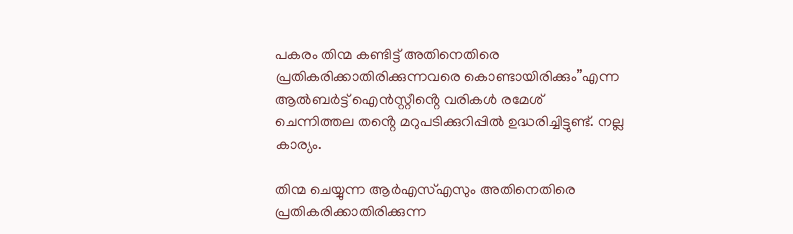പകരം തിന്മ കണ്ടിട്ട് അതിനെതിരെ പ്രതികരിക്കാതിരിക്കുന്നവരെ കൊണ്ടായിരിക്കും”എന്ന ആല്‍ബർട്ട് ഐൻസ്റ്റീൻ്റെ വരികൾ രമേശ് ചെന്നിത്തല തൻ്റെ മറുപടിക്കുറിപ്പിൽ ഉദ്ധരിച്ചിട്ടുണ്ട്. നല്ല കാര്യം.

തിന്മ ചെയ്യുന്ന ആർഎസ്എസും അതിനെതിരെ പ്രതികരിക്കാതിരിക്കുന്ന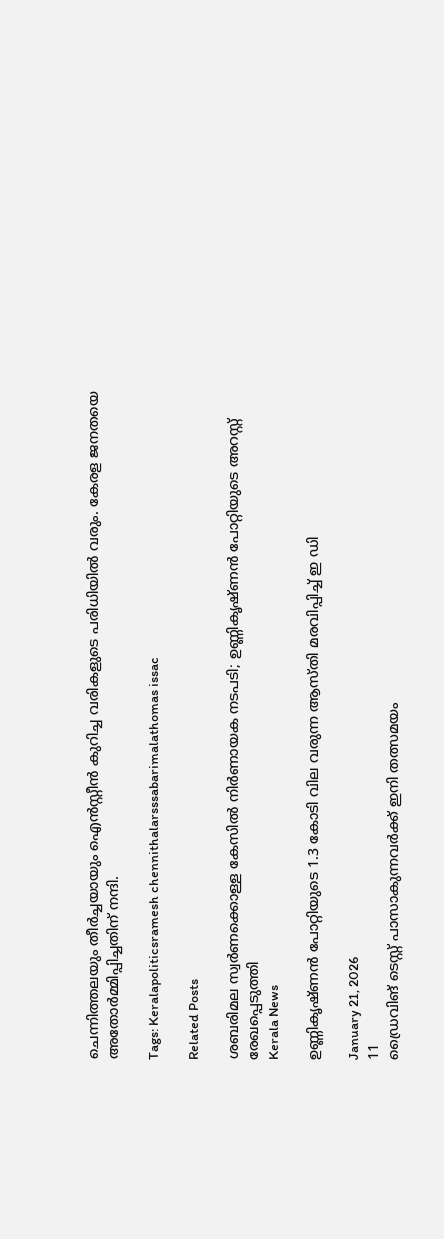ചെന്നിത്തലയും തീർച്ചയായും ഐൻസ്റ്റീൻ കുറിച്ച വരികളുടെ പരിധിയിൽ വരും. കേരള ജനതയെ അതോർമ്മിപ്പിച്ചതിന് നന്ദി.

Tags: Keralapoliticsramesh chennithalarsssabarimalathomas issac

Related Posts

ശബരിമല സ്വര്‍ണക്കൊള്ള കേസിൽ നിർണായക നടപടി; ഉണ്ണികൃഷ്ണൻ പോറ്റിയുടെ അറസ്റ്റ് രേഖപ്പെടുത്തി
Kerala News

ഉണ്ണികൃഷ്ണൻ പോറ്റിയുടെ 1.3 കോടി വില വരുന്ന ആസ്തി മരവിപ്പിച്ച് ഇ ഡി

January 21, 2026
11
ഡ്രൈവിങ് ടെസ്റ്റ് പാസാകുന്നവര്‍ക്ക് ഇനി തത്സമയം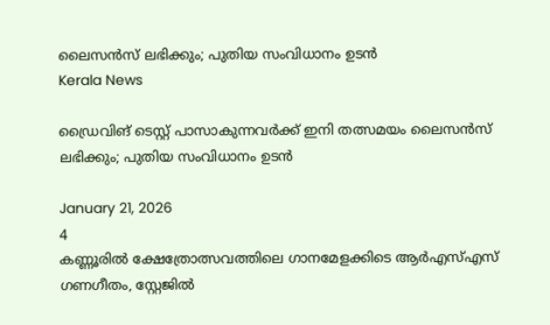ലൈസന്‍സ് ലഭിക്കും; പുതിയ സംവിധാനം ഉടന്‍
Kerala News

ഡ്രൈവിങ് ടെസ്റ്റ് പാസാകുന്നവര്‍ക്ക് ഇനി തത്സമയം ലൈസന്‍സ് ലഭിക്കും; പുതിയ സംവിധാനം ഉടന്‍

January 21, 2026
4
കണ്ണൂരിൽ ക്ഷേത്രോത്സവത്തിലെ ഗാനമേളക്കിടെ ആര്‍എസ്എസ് ഗണഗീതം, സ്റ്റേജിൽ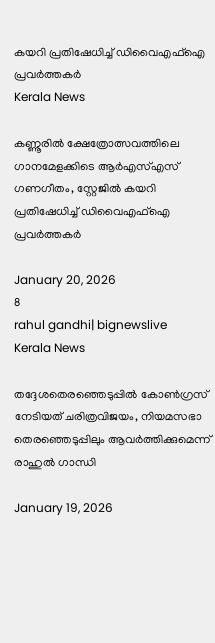കയറി പ്രതിഷേധിച്ച് ഡിവൈഎഫ്ഐ പ്രവർത്തകർ
Kerala News

കണ്ണൂരിൽ ക്ഷേത്രോത്സവത്തിലെ ഗാനമേളക്കിടെ ആര്‍എസ്എസ് ഗണഗീതം, സ്റ്റേജിൽ കയറി പ്രതിഷേധിച്ച് ഡിവൈഎഫ്ഐ പ്രവർത്തകർ

January 20, 2026
8
rahul gandhi| bignewslive
Kerala News

തദ്ദേശതെരഞ്ഞെടുപ്പില്‍ കോണ്‍ഗ്രസ് നേടിയത് ചരിത്രവിജയം, നിയമസഭാ തെരഞ്ഞെടുപ്പിലും ആവര്‍ത്തിക്കുമെന്ന് രാഹുല്‍ ഗാന്ധി

January 19, 2026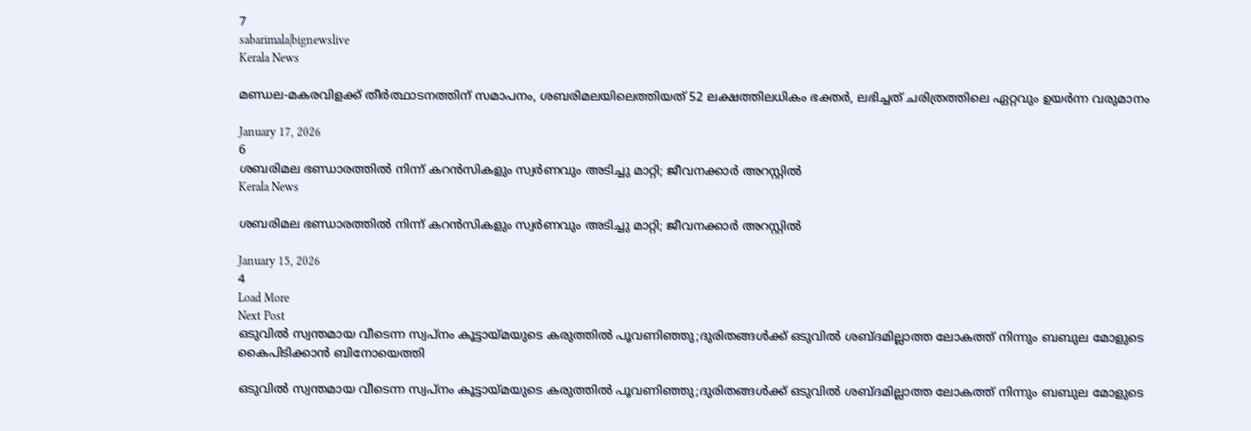7
sabarimala|bignewslive
Kerala News

മണ്ഡല-മകരവിളക്ക് തീര്‍ത്ഥാടനത്തിന് സമാപനം, ശബരിമലയിലെത്തിയത് 52 ലക്ഷത്തിലധികം ഭക്തര്‍, ലഭിച്ചത് ചരിത്രത്തിലെ ഏറ്റവും ഉയര്‍ന്ന വരുമാനം

January 17, 2026
6
ശബരിമല ഭണ്ഡാരത്തില്‍ നിന്ന് കറന്‍സികളും സ്വര്‍ണവും അടിച്ചു മാറ്റി; ജീവനക്കാര്‍ അറസ്റ്റില്‍
Kerala News

ശബരിമല ഭണ്ഡാരത്തില്‍ നിന്ന് കറന്‍സികളും സ്വര്‍ണവും അടിച്ചു മാറ്റി; ജീവനക്കാര്‍ അറസ്റ്റില്‍

January 15, 2026
4
Load More
Next Post
ഒടുവില്‍ സ്വന്തമായ വീടെന്ന സ്വപ്‌നം കൂട്ടായ്മയുടെ കരുത്തില്‍ പൂവണിഞ്ഞു;ദുരിതങ്ങള്‍ക്ക് ഒടുവില്‍ ശബ്ദമില്ലാത്ത ലോകത്ത് നിന്നും ബബുല മോളുടെ കൈപിടിക്കാന്‍ ബിനോയെത്തി

ഒടുവില്‍ സ്വന്തമായ വീടെന്ന സ്വപ്‌നം കൂട്ടായ്മയുടെ കരുത്തില്‍ പൂവണിഞ്ഞു;ദുരിതങ്ങള്‍ക്ക് ഒടുവില്‍ ശബ്ദമില്ലാത്ത ലോകത്ത് നിന്നും ബബുല മോളുടെ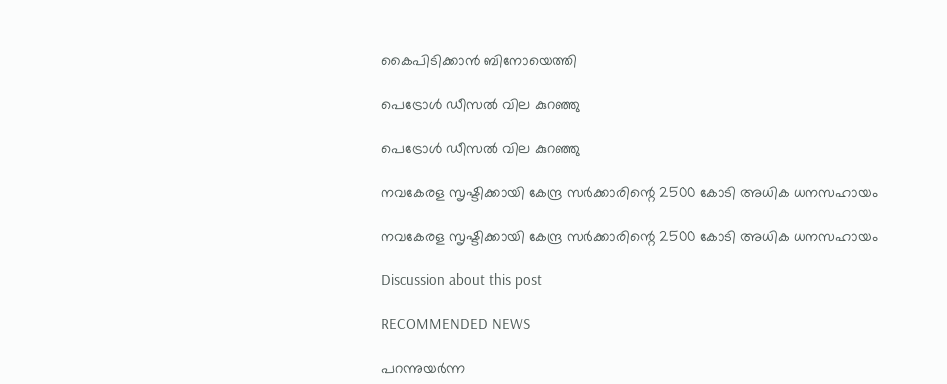കൈപിടിക്കാന്‍ ബിനോയെത്തി

പെട്രോള്‍ ഡീസല്‍ വില കുറഞ്ഞു

പെട്രോള്‍ ഡീസല്‍ വില കുറഞ്ഞു

നവകേരള സൃഷ്ടിക്കായി കേന്ദ്ര സര്‍ക്കാരിന്റെ 2500 കോടി അധിക ധനസഹായം

നവകേരള സൃഷ്ടിക്കായി കേന്ദ്ര സര്‍ക്കാരിന്റെ 2500 കോടി അധിക ധനസഹായം

Discussion about this post

RECOMMENDED NEWS

പറന്നുയർന്ന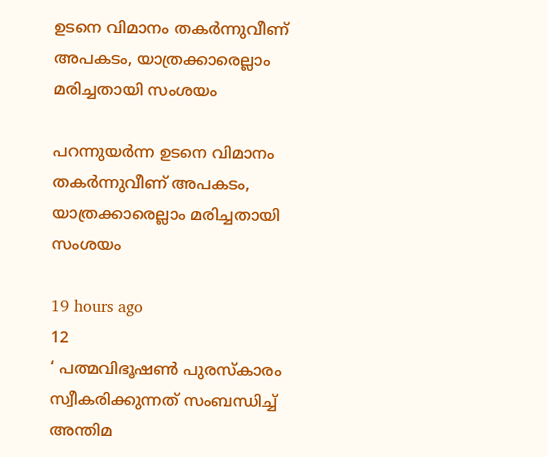ഉടനെ വിമാനം തകർന്നുവീണ് അപകടം, യാത്രക്കാരെല്ലാം മരിച്ചതായി സംശയം

പറന്നുയർന്ന ഉടനെ വിമാനം തകർന്നുവീണ് അപകടം, യാത്രക്കാരെല്ലാം മരിച്ചതായി സംശയം

19 hours ago
12
‘ പത്മവിഭൂഷൺ പുരസ്കാരം സ്വീകരിക്കുന്നത് സംബന്ധിച്ച് അന്തിമ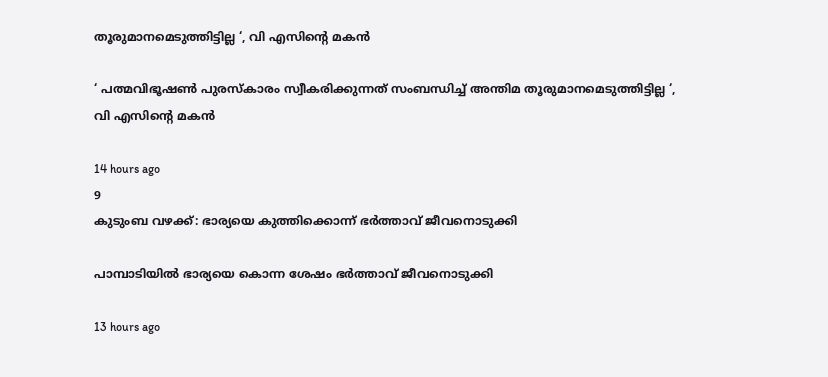തൂരുമാനമെടുത്തിട്ടില്ല ‘, വി എസിൻ്റെ മകൻ

‘ പത്മവിഭൂഷൺ പുരസ്കാരം സ്വീകരിക്കുന്നത് സംബന്ധിച്ച് അന്തിമ തൂരുമാനമെടുത്തിട്ടില്ല ‘, വി എസിൻ്റെ മകൻ

14 hours ago
9
കുടുംബ വഴക്ക്: ഭാര്യയെ കുത്തിക്കൊന്ന് ഭര്‍ത്താവ് ജീവനൊടുക്കി

പാമ്പാടിയിൽ ഭാര്യയെ കൊന്ന ശേഷം ഭർത്താവ് ജീവനൊടുക്കി

13 hours ago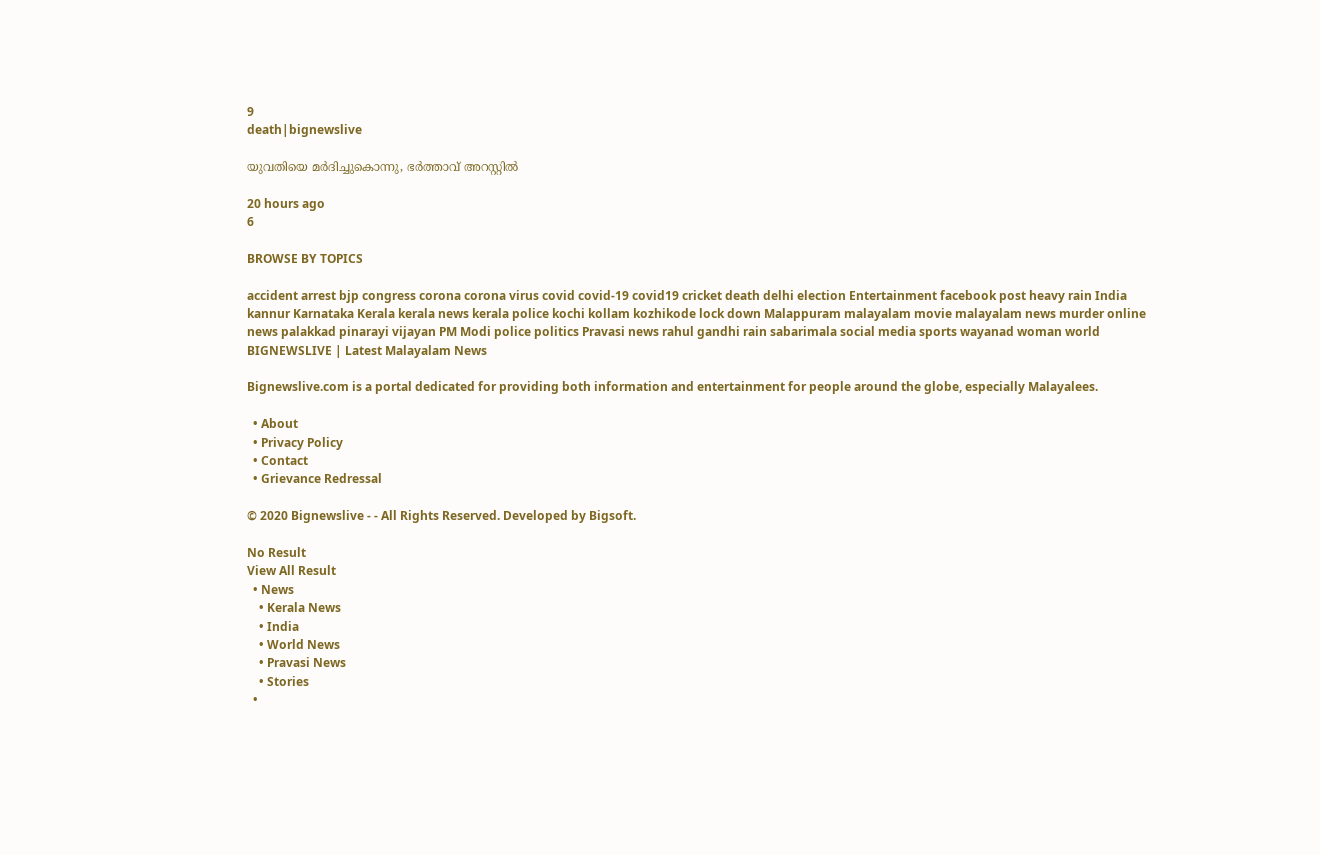9
death|bignewslive

യുവതിയെ മര്‍ദിച്ചുകൊന്നു, ഭര്‍ത്താവ് അറസ്റ്റില്‍

20 hours ago
6

BROWSE BY TOPICS

accident arrest bjp congress corona corona virus covid covid-19 covid19 cricket death delhi election Entertainment facebook post heavy rain India kannur Karnataka Kerala kerala news kerala police kochi kollam kozhikode lock down Malappuram malayalam movie malayalam news murder online news palakkad pinarayi vijayan PM Modi police politics Pravasi news rahul gandhi rain sabarimala social media sports wayanad woman world
BIGNEWSLIVE | Latest Malayalam News

Bignewslive.com is a portal dedicated for providing both information and entertainment for people around the globe, especially Malayalees.

  • About
  • Privacy Policy
  • Contact
  • Grievance Redressal

© 2020 Bignewslive - - All Rights Reserved. Developed by Bigsoft.

No Result
View All Result
  • News
    • Kerala News
    • India
    • World News
    • Pravasi News
    • Stories
  •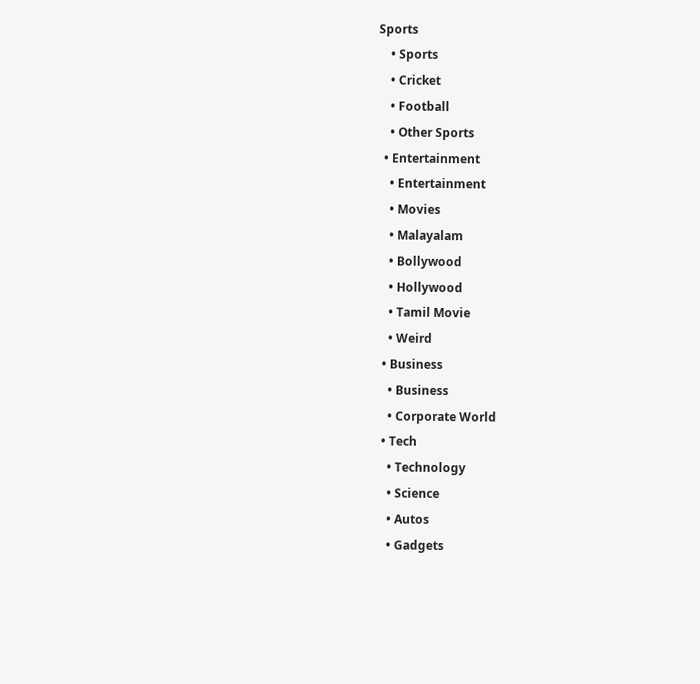Sports
    • Sports
    • Cricket
    • Football
    • Other Sports
  • Entertainment
    • Entertainment
    • Movies
    • Malayalam
    • Bollywood
    • Hollywood
    • Tamil Movie
    • Weird
  • Business
    • Business
    • Corporate World
  • Tech
    • Technology
    • Science
    • Autos
    • Gadgets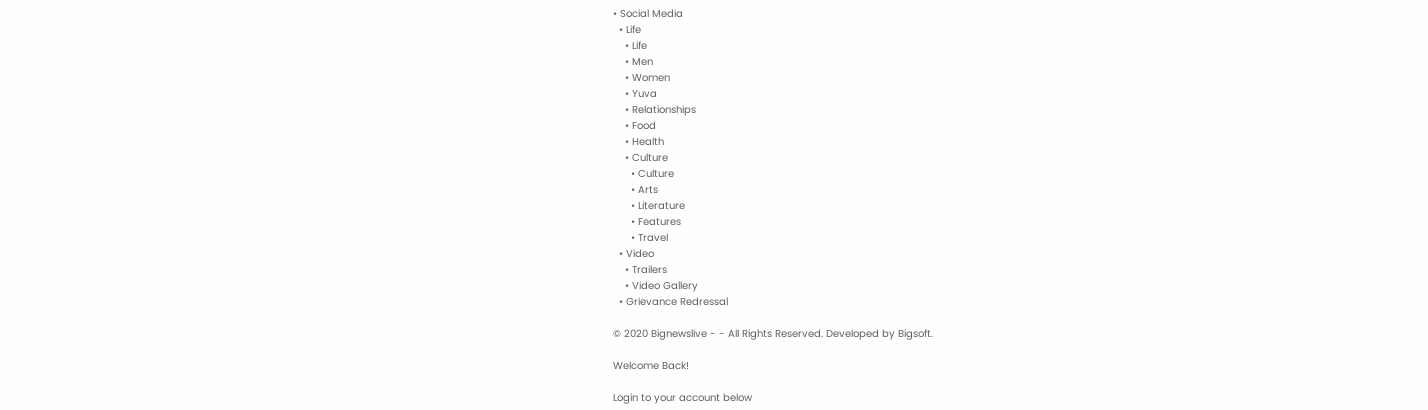• Social Media
  • Life
    • Life
    • Men
    • Women
    • Yuva
    • Relationships
    • Food
    • Health
    • Culture
      • Culture
      • Arts
      • Literature
      • Features
      • Travel
  • Video
    • Trailers
    • Video Gallery
  • Grievance Redressal

© 2020 Bignewslive - - All Rights Reserved. Developed by Bigsoft.

Welcome Back!

Login to your account below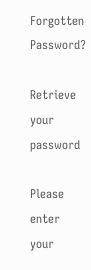Forgotten Password?

Retrieve your password

Please enter your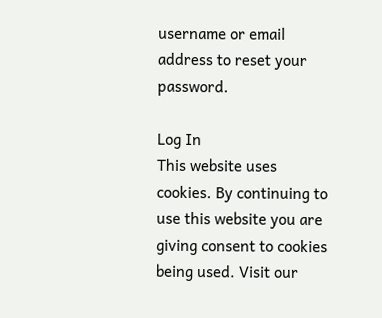username or email address to reset your password.

Log In
This website uses cookies. By continuing to use this website you are giving consent to cookies being used. Visit our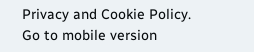Privacy and Cookie Policy.
Go to mobile version